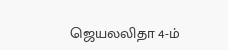ஜெயலலிதா 4-ம்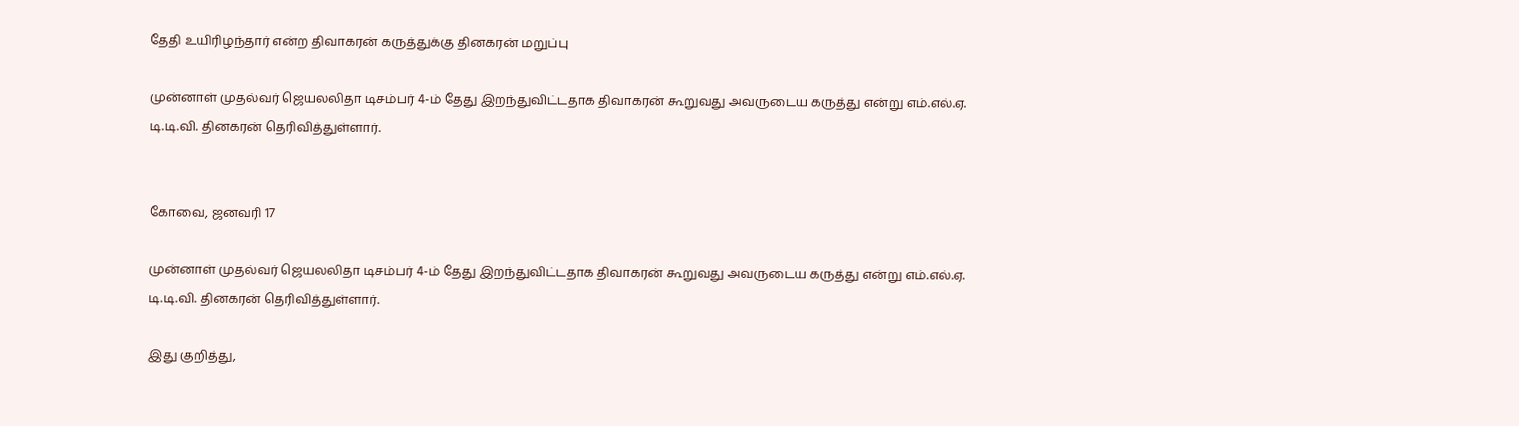தேதி உயிரிழந்தார் என்ற திவாகரன் கருத்துக்கு தினகரன் மறுப்பு

முன்னாள் முதல்வர் ஜெயலலிதா டிசம்பர் 4-ம் தேது இறந்துவிட்டதாக திவாகரன் கூறுவது அவருடைய கருத்து என்று எம்.எல்.ஏ. டி.டி.வி. தினகரன் தெரிவித்துள்ளார்.


கோவை, ஜனவரி 17

முன்னாள் முதல்வர் ஜெயலலிதா டிசம்பர் 4-ம் தேது இறந்துவிட்டதாக திவாகரன் கூறுவது அவருடைய கருத்து என்று எம்.எல்.ஏ. டி.டி.வி. தினகரன் தெரிவித்துள்ளார்.

இது குறித்து,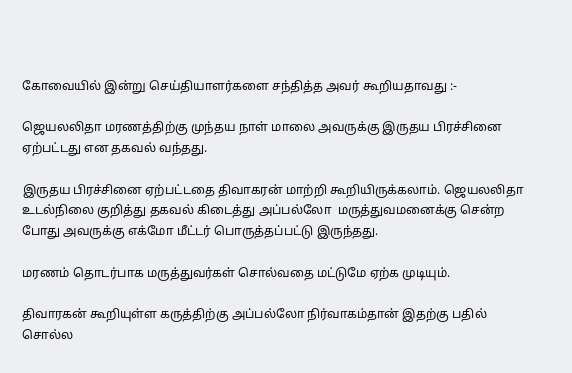கோவையில் இன்று செய்தியாளர்களை சந்தித்த அவர் கூறியதாவது :-

ஜெயலலிதா மரணத்திற்கு முந்தய நாள் மாலை அவருக்கு இருதய பிரச்சினை ஏற்பட்டது என தகவல் வந்தது.

இருதய பிரச்சினை ஏற்பட்டதை திவாகரன் மாற்றி கூறியிருக்கலாம். ஜெயலலிதா உடல்நிலை குறித்து தகவல் கிடைத்து அப்பல்லோ  மருத்துவமனைக்கு சென்ற போது அவருக்கு எக்மோ மீட்டர் பொருத்தப்பட்டு இருந்தது.

மரணம் தொடர்பாக மருத்துவர்கள் சொல்வதை மட்டுமே ஏற்க முடியும்.

திவாரகன் கூறியுள்ள கருத்திற்கு அப்பல்லோ நிர்வாகம்தான் இதற்கு பதில் சொல்ல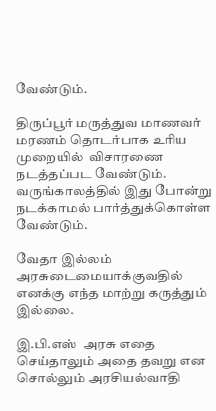வேண்டும்.

திருப்பூர் மருத்துவ மாணவர் மரணம் தொடர்பாக உரிய முறையில்  விசாரணை நடத்தப்பட வேண்டும். வருங்காலத்தில் இது போன்று நடக்காமல் பார்த்துக்கொள்ள வேண்டும்.

வேதா இல்லம் அரசுடைமையாக்குவதில் எனக்கு எந்த மாற்று கருத்தும் இல்லை.

இ.பி.எஸ்  அரசு எதை செய்தாலும் அதை தவறு என சொல்லும் அரசியல்வாதி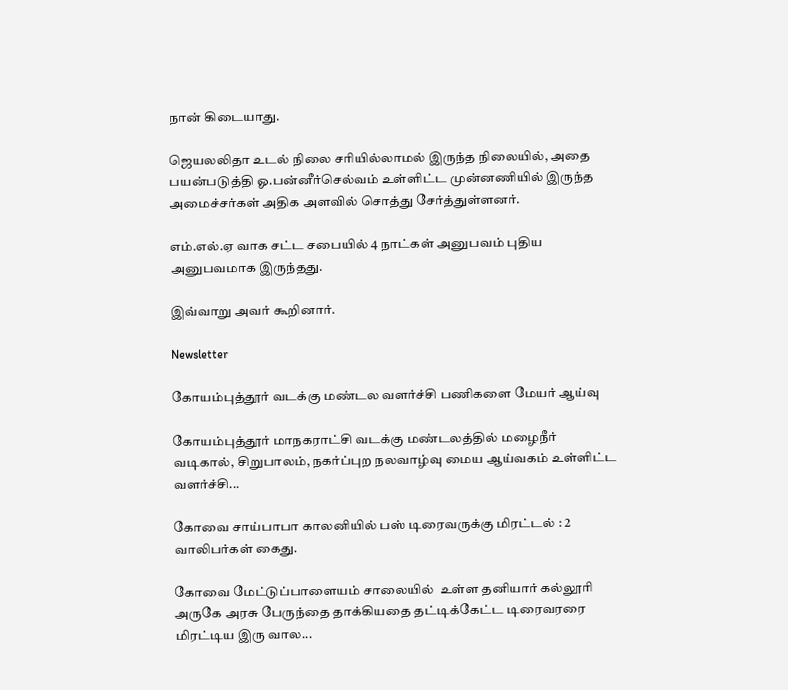நான் கிடையாது.

ஜெயலலிதா உடல் நிலை சரியில்லாமல் இருந்த நிலையில், அதை பயன்படுத்தி ஓ.பன்னீர்செல்வம் உள்ளிட்ட முன்னணியில் இருந்த அமைச்சர்கள் அதிக அளவில் சொத்து சேர்த்துள்ளனர்.

எம்.எல்.ஏ வாக சட்ட சபையில் 4 நாட்கள் அனுபவம் புதிய அனுபவமாக இருந்தது.

இவ்வாறு அவர் கூறினார்.

Newsletter

கோயம்புத்தூர் வடக்கு மண்டல வளர்ச்சி பணிகளை மேயர் ஆய்வு

கோயம்புத்தூர் மாநகராட்சி வடக்கு மண்டலத்தில் மழைநீர் வடிகால், சிறுபாலம், நகர்ப்புற நலவாழ்வு மைய ஆய்வகம் உள்ளிட்ட வளர்ச்சி...

கோவை சாய்பாபா காலனியில் பஸ் டிரைவருக்கு மிரட்டல் : 2 வாலிபர்கள் கைது.

கோவை மேட்டுப்பாளையம் சாலையில்  உள்ள தனியார் கல்லூரி அருகே அரசு பேருந்தை தாக்கியதை தட்டிக்கேட்ட டிரைவரரை மிரட்டிய இரு வால...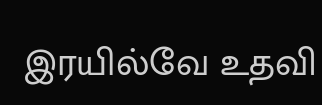இரயில்வே உதவி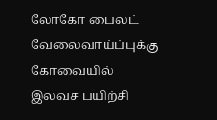லோகோ பைலட் வேலைவாய்ப்புக்கு கோவையில் இலவச பயிற்சி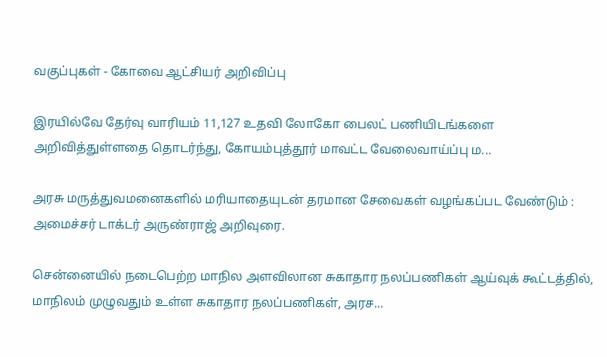வகுப்புகள் - கோவை ஆட்சியர் அறிவிப்பு

இரயில்வே தேர்வு வாரியம் 11,127 உதவி லோகோ பைலட் பணியிடங்களை அறிவித்துள்ளதை தொடர்ந்து, கோயம்புத்தூர் மாவட்ட வேலைவாய்ப்பு ம...

அரசு மருத்துவமனைகளில் மரியாதையுடன் தரமான சேவைகள் வழங்கப்பட வேண்டும் : அமைச்சர் டாக்டர் அருண்ராஜ் அறிவுரை.

சென்னையில் நடைபெற்ற மாநில அளவிலான சுகாதார நலப்பணிகள் ஆய்வுக் கூட்டத்தில், மாநிலம் முழுவதும் உள்ள சுகாதார நலப்பணிகள், அரச...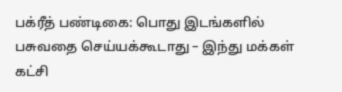பக்ரீத் பண்டிகை: பொது இடங்களில் பசுவதை செய்யக்கூடாது – இந்து மக்கள் கட்சி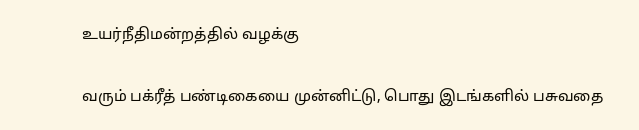உயர்நீதிமன்றத்தில் வழக்கு

வரும் பக்ரீத் பண்டிகையை முன்னிட்டு, பொது இடங்களில் பசுவதை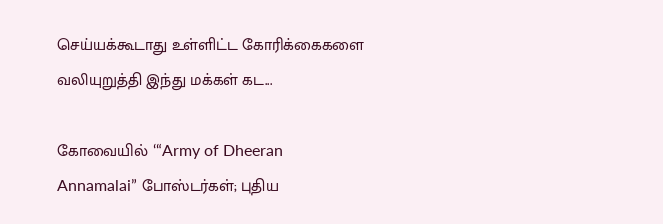செய்யக்கூடாது உள்ளிட்ட கோரிக்கைகளை வலியுறுத்தி இந்து மக்கள் கட...

கோவையில் ‘“Army of Dheeran Annamalai” போஸ்டர்கள்; புதிய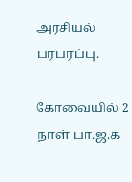அரசியல் பரபரப்பு.

கோவையில் 2 நாள் பா.ஜ.க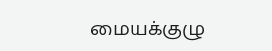மையக்குழு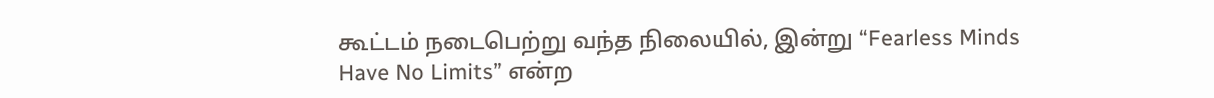கூட்டம் நடைபெற்று வந்த நிலையில், இன்று “Fearless Minds Have No Limits” என்ற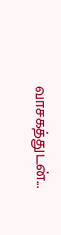வாசகத்துடன்...